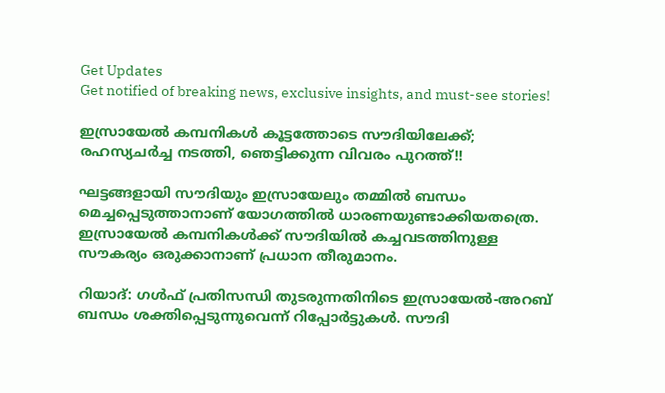Get Updates
Get notified of breaking news, exclusive insights, and must-see stories!

ഇസ്രായേല്‍ കമ്പനികള്‍ കൂട്ടത്തോടെ സൗദിയിലേക്ക്; രഹസ്യചര്‍ച്ച നടത്തി, ഞെട്ടിക്കുന്ന വിവരം പുറത്ത്!!

ഘട്ടങ്ങളായി സൗദിയും ഇസ്രായേലും തമ്മില്‍ ബന്ധം മെച്ചപ്പെടുത്താനാണ് യോഗത്തില്‍ ധാരണയുണ്ടാക്കിയതത്രെ. ഇസ്രായേല്‍ കമ്പനികള്‍ക്ക് സൗദിയില്‍ കച്ചവടത്തിനുള്ള സൗകര്യം ഒരുക്കാനാണ് പ്രധാന തീരുമാനം.

റിയാദ്: ഗള്‍ഫ് പ്രതിസന്ധി തുടരുന്നതിനിടെ ഇസ്രായേല്‍-അറബ് ബന്ധം ശക്തിപ്പെടുന്നുവെന്ന് റിപ്പോര്‍ട്ടുകള്‍. സൗദി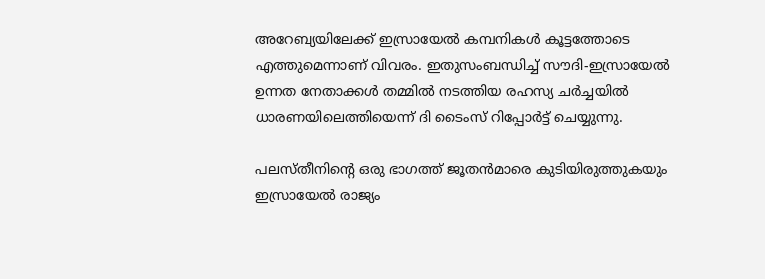അറേബ്യയിലേക്ക് ഇസ്രായേല്‍ കമ്പനികള്‍ കൂട്ടത്തോടെ എത്തുമെന്നാണ് വിവരം. ഇതുസംബന്ധിച്ച് സൗദി-ഇസ്രായേല്‍ ഉന്നത നേതാക്കള്‍ തമ്മില്‍ നടത്തിയ രഹസ്യ ചര്‍ച്ചയില്‍ ധാരണയിലെത്തിയെന്ന് ദി ടൈംസ് റിപ്പോര്‍ട്ട് ചെയ്യുന്നു.

പലസ്തീനിന്റെ ഒരു ഭാഗത്ത് ജൂതന്‍മാരെ കുടിയിരുത്തുകയും ഇസ്രായേല്‍ രാജ്യം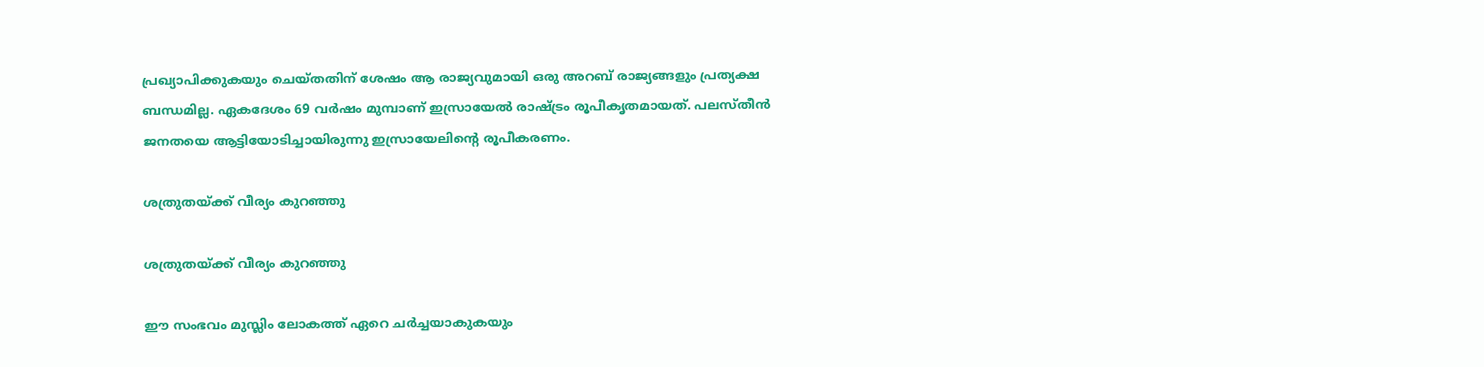പ്രഖ്യാപിക്കുകയും ചെയ്തതിന് ശേഷം ആ രാജ്യവുമായി ഒരു അറബ് രാജ്യങ്ങളും പ്രത്യക്ഷ ബന്ധമില്ല. ഏകദേശം 69 വര്‍ഷം മുമ്പാണ് ഇസ്രായേല്‍ രാഷ്ട്രം രൂപീകൃതമായത്. പലസ്തീന്‍ ജനതയെ ആട്ടിയോടിച്ചായിരുന്നു ഇസ്രായേലിന്റെ രൂപീകരണം.

ശത്രുതയ്ക്ക് വീര്യം കുറഞ്ഞു

ശത്രുതയ്ക്ക് വീര്യം കുറഞ്ഞു

ഈ സംഭവം മുസ്ലിം ലോകത്ത് ഏറെ ചര്‍ച്ചയാകുകയും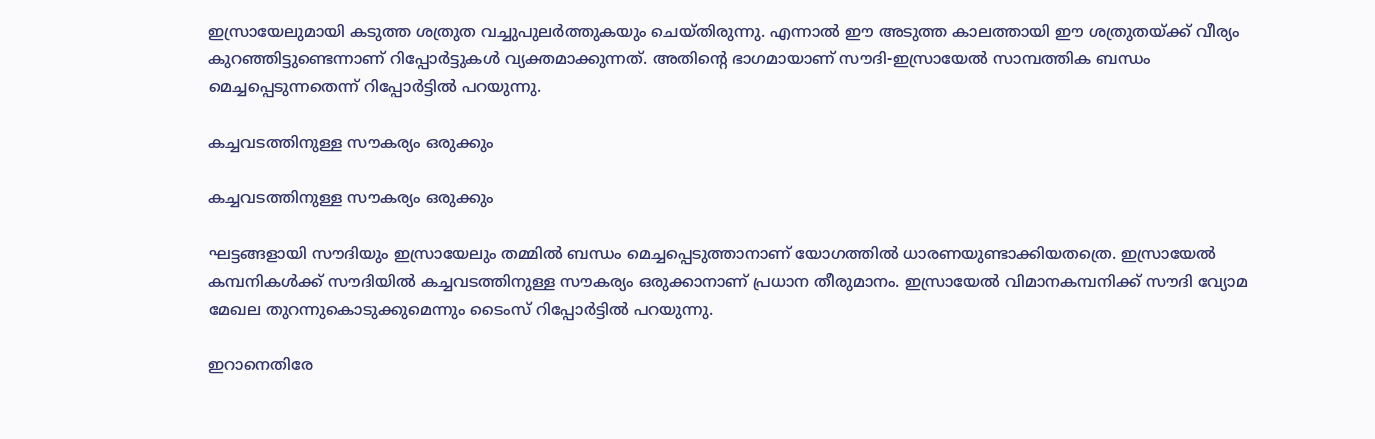ഇസ്രായേലുമായി കടുത്ത ശത്രുത വച്ചുപുലര്‍ത്തുകയും ചെയ്തിരുന്നു. എന്നാല്‍ ഈ അടുത്ത കാലത്തായി ഈ ശത്രുതയ്ക്ക് വീര്യം കുറഞ്ഞിട്ടുണ്ടെന്നാണ് റിപ്പോര്‍ട്ടുകള്‍ വ്യക്തമാക്കുന്നത്. അതിന്റെ ഭാഗമായാണ് സൗദി-ഇസ്രായേല്‍ സാമ്പത്തിക ബന്ധം മെച്ചപ്പെടുന്നതെന്ന് റിപ്പോര്‍ട്ടില്‍ പറയുന്നു.

കച്ചവടത്തിനുള്ള സൗകര്യം ഒരുക്കും

കച്ചവടത്തിനുള്ള സൗകര്യം ഒരുക്കും

ഘട്ടങ്ങളായി സൗദിയും ഇസ്രായേലും തമ്മില്‍ ബന്ധം മെച്ചപ്പെടുത്താനാണ് യോഗത്തില്‍ ധാരണയുണ്ടാക്കിയതത്രെ. ഇസ്രായേല്‍ കമ്പനികള്‍ക്ക് സൗദിയില്‍ കച്ചവടത്തിനുള്ള സൗകര്യം ഒരുക്കാനാണ് പ്രധാന തീരുമാനം. ഇസ്രായേല്‍ വിമാനകമ്പനിക്ക് സൗദി വ്യോമ മേഖല തുറന്നുകൊടുക്കുമെന്നും ടൈംസ് റിപ്പോര്‍ട്ടില്‍ പറയുന്നു.

ഇറാനെതിരേ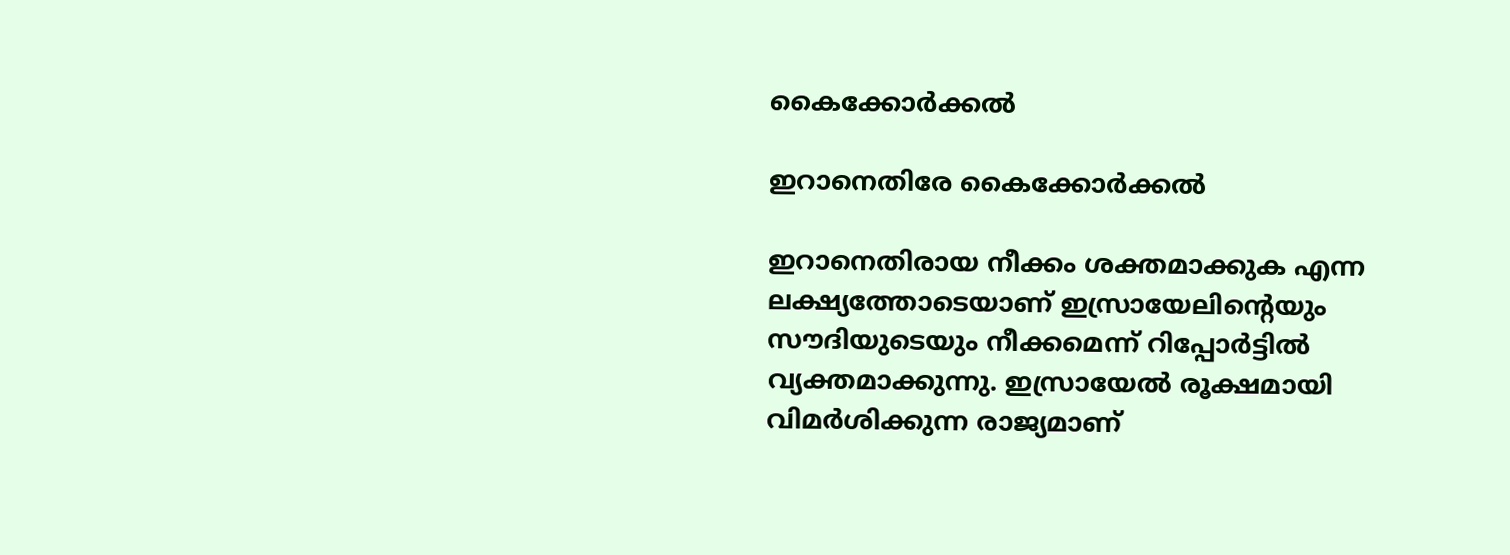കൈക്കോര്‍ക്കല്‍

ഇറാനെതിരേ കൈക്കോര്‍ക്കല്‍

ഇറാനെതിരായ നീക്കം ശക്തമാക്കുക എന്ന ലക്ഷ്യത്തോടെയാണ് ഇസ്രായേലിന്റെയും സൗദിയുടെയും നീക്കമെന്ന് റിപ്പോര്‍ട്ടില്‍ വ്യക്തമാക്കുന്നു. ഇസ്രായേല്‍ രൂക്ഷമായി വിമര്‍ശിക്കുന്ന രാജ്യമാണ്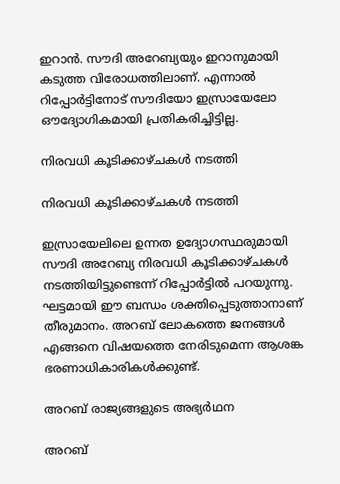ഇറാന്‍. സൗദി അറേബ്യയും ഇറാനുമായി കടുത്ത വിരോധത്തിലാണ്. എന്നാല്‍ റിപ്പോര്‍ട്ടിനോട് സൗദിയോ ഇസ്രായേലോ ഔദ്യോഗികമായി പ്രതികരിച്ചിട്ടില്ല.

നിരവധി കൂടിക്കാഴ്ചകള്‍ നടത്തി

നിരവധി കൂടിക്കാഴ്ചകള്‍ നടത്തി

ഇസ്രായേലിലെ ഉന്നത ഉദ്യോഗസ്ഥരുമായി സൗദി അറേബ്യ നിരവധി കൂടിക്കാഴ്ചകള്‍ നടത്തിയിട്ടുണ്ടെന്ന് റിപ്പോര്‍ട്ടില്‍ പറയുന്നു. ഘട്ടമായി ഈ ബന്ധം ശക്തിപ്പെടുത്താനാണ് തീരുമാനം. അറബ് ലോകത്തെ ജനങ്ങള്‍ എങ്ങനെ വിഷയത്തെ നേരിടുമെന്ന ആശങ്ക ഭരണാധികാരികള്‍ക്കുണ്ട്.

അറബ് രാജ്യങ്ങളുടെ അഭ്യര്‍ഥന

അറബ്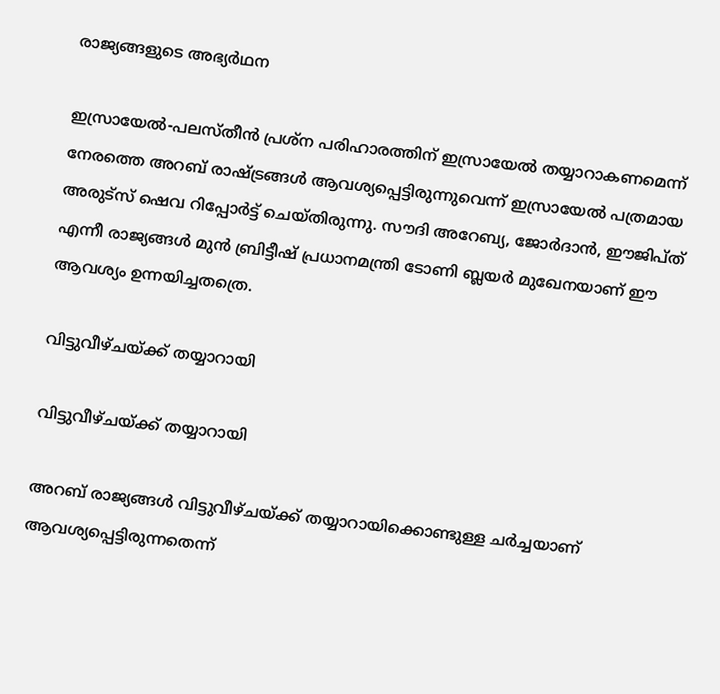രാജ്യങ്ങളുടെ അഭ്യര്‍ഥന

ഇസ്രായേല്‍-പലസ്തീന്‍ പ്രശ്‌ന പരിഹാരത്തിന് ഇസ്രായേല്‍ തയ്യാറാകണമെന്ന് നേരത്തെ അറബ് രാഷ്ട്രങ്ങള്‍ ആവശ്യപ്പെട്ടിരുന്നുവെന്ന് ഇസ്രായേല്‍ പത്രമായ അരുട്‌സ് ഷെവ റിപ്പോര്‍ട്ട് ചെയ്തിരുന്നു. സൗദി അറേബ്യ, ജോര്‍ദാന്‍, ഈജിപ്ത് എന്നീ രാജ്യങ്ങള്‍ മുന്‍ ബ്രിട്ടീഷ് പ്രധാനമന്ത്രി ടോണി ബ്ലയര്‍ മുഖേനയാണ് ഈ ആവശ്യം ഉന്നയിച്ചതത്രെ.

വിട്ടുവീഴ്ചയ്ക്ക് തയ്യാറായി

വിട്ടുവീഴ്ചയ്ക്ക് തയ്യാറായി

അറബ് രാജ്യങ്ങള്‍ വിട്ടുവീഴ്ചയ്ക്ക് തയ്യാറായിക്കൊണ്ടുള്ള ചര്‍ച്ചയാണ് ആവശ്യപ്പെട്ടിരുന്നതെന്ന്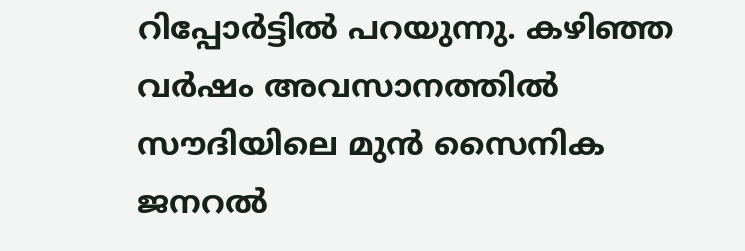റിപ്പോര്‍ട്ടില്‍ പറയുന്നു. കഴിഞ്ഞ വര്‍ഷം അവസാനത്തില്‍ സൗദിയിലെ മുന്‍ സൈനിക ജനറല്‍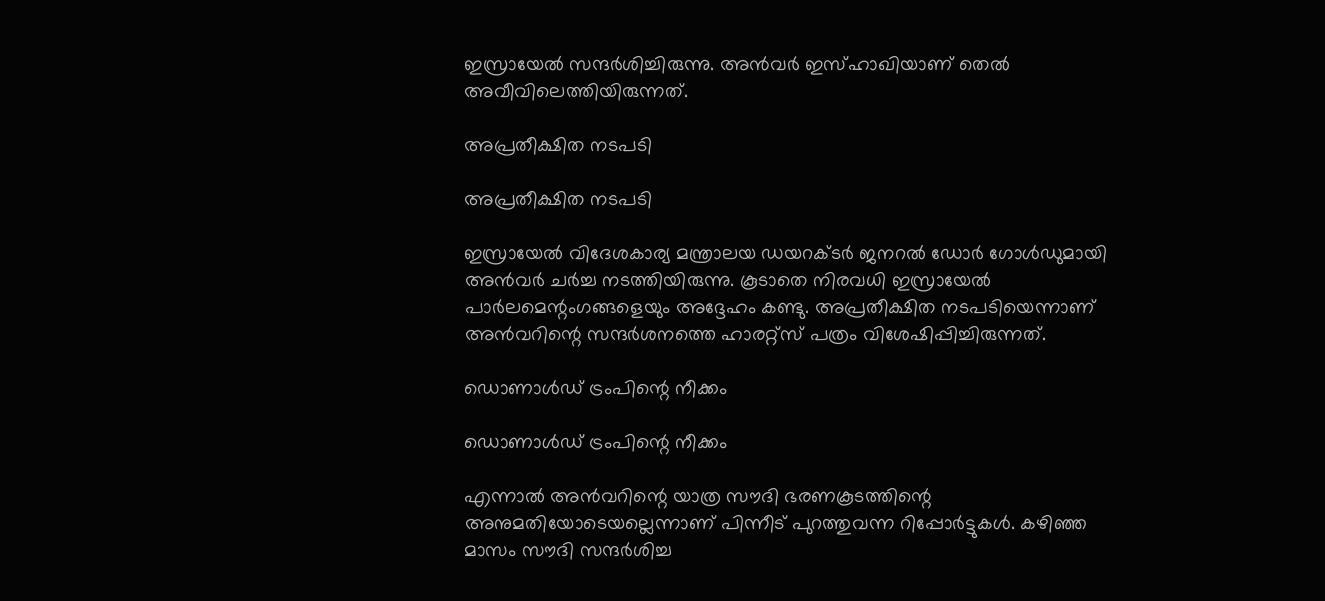ഇസ്രായേല്‍ സന്ദര്‍ശിച്ചിരുന്നു. അന്‍വര്‍ ഇസ്ഹാഖിയാണ് തെല്‍ അവീവിലെത്തിയിരുന്നത്.

അപ്രതീക്ഷിത നടപടി

അപ്രതീക്ഷിത നടപടി

ഇസ്രായേല്‍ വിദേശകാര്യ മന്ത്രാലയ ഡയറക്ടര്‍ ജനറല്‍ ഡോര്‍ ഗോള്‍ഡുമായി അന്‍വര്‍ ചര്‍ച്ച നടത്തിയിരുന്നു. കൂടാതെ നിരവധി ഇസ്രായേല്‍ പാര്‍ലമെന്റംഗങ്ങളെയും അദ്ദേഹം കണ്ടു. അപ്രതീക്ഷിത നടപടിയെന്നാണ് അന്‍വറിന്റെ സന്ദര്‍ശനത്തെ ഹാരറ്റ്‌സ് പത്രം വിശേഷിപ്പിച്ചിരുന്നത്.

ഡൊണാള്‍ഡ് ട്രംപിന്റെ നീക്കം

ഡൊണാള്‍ഡ് ട്രംപിന്റെ നീക്കം

എന്നാല്‍ അന്‍വറിന്റെ യാത്ര സൗദി ഭരണകൂടത്തിന്റെ അനുമതിയോടെയല്ലെന്നാണ് പിന്നീട് പുറത്തുവന്ന റിപ്പോര്‍ട്ടുകള്‍. കഴിഞ്ഞ മാസം സൗദി സന്ദര്‍ശിച്ച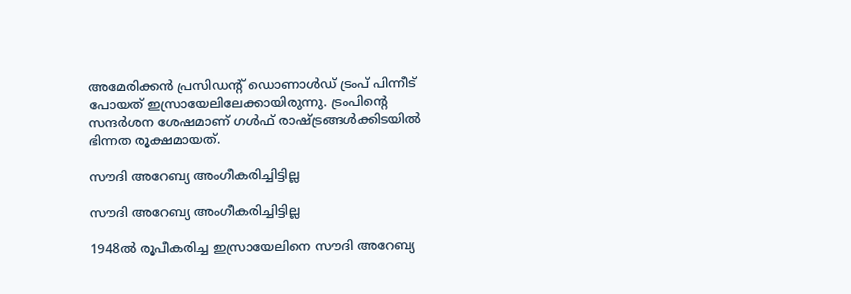അമേരിക്കന്‍ പ്രസിഡന്റ് ഡൊണാള്‍ഡ് ട്രംപ് പിന്നീട് പോയത് ഇസ്രായേലിലേക്കായിരുന്നു. ട്രംപിന്റെ സന്ദര്‍ശന ശേഷമാണ് ഗള്‍ഫ് രാഷ്ട്രങ്ങള്‍ക്കിടയില്‍ ഭിന്നത രൂക്ഷമായത്.

സൗദി അറേബ്യ അംഗീകരിച്ചിട്ടില്ല

സൗദി അറേബ്യ അംഗീകരിച്ചിട്ടില്ല

1948ല്‍ രൂപീകരിച്ച ഇസ്രായേലിനെ സൗദി അറേബ്യ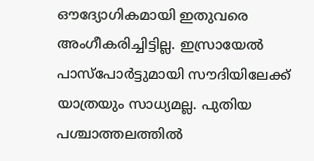ഔദ്യോഗികമായി ഇതുവരെ അംഗീകരിച്ചിട്ടില്ല. ഇസ്രായേല്‍ പാസ്‌പോര്‍ട്ടുമായി സൗദിയിലേക്ക് യാത്രയും സാധ്യമല്ല. പുതിയ പശ്ചാത്തലത്തില്‍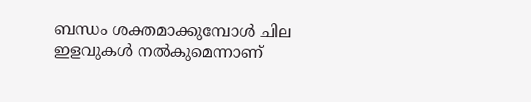ബന്ധം ശക്തമാക്കുമ്പോള്‍ ചില ഇളവുകള്‍ നല്‍കുമെന്നാണ്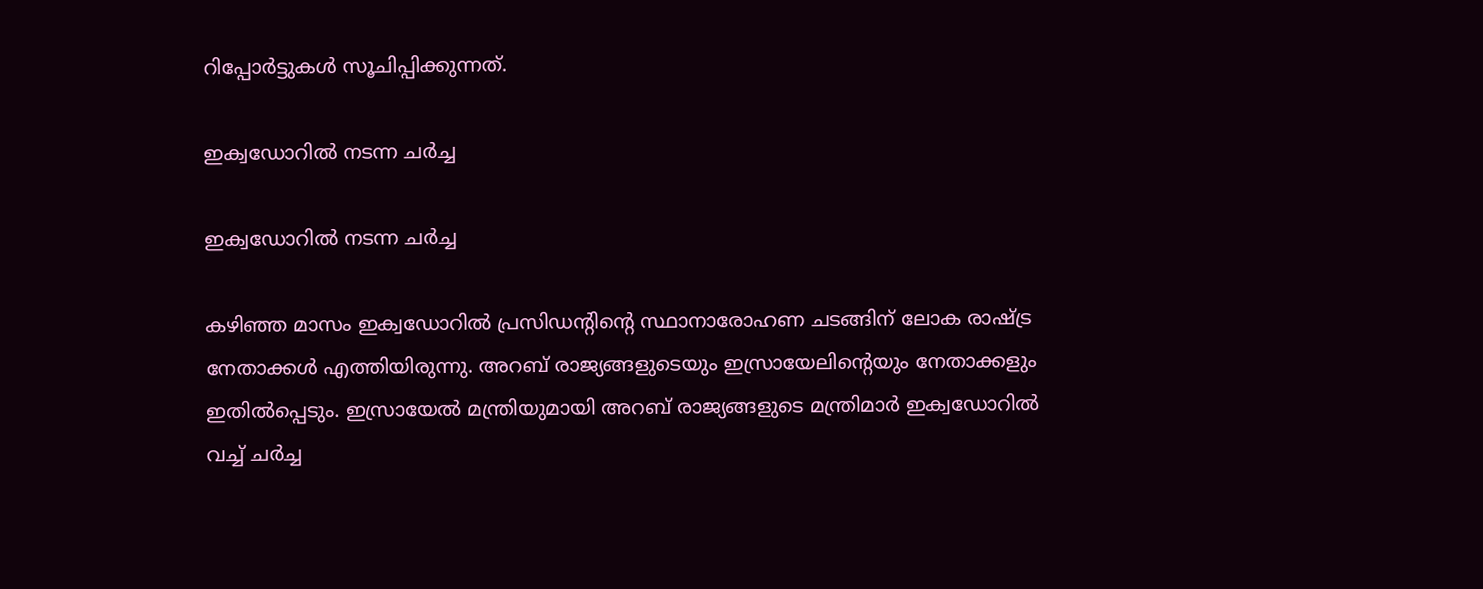റിപ്പോര്‍ട്ടുകള്‍ സൂചിപ്പിക്കുന്നത്.

ഇക്വഡോറില്‍ നടന്ന ചര്‍ച്ച

ഇക്വഡോറില്‍ നടന്ന ചര്‍ച്ച

കഴിഞ്ഞ മാസം ഇക്വഡോറില്‍ പ്രസിഡന്റിന്റെ സ്ഥാനാരോഹണ ചടങ്ങിന് ലോക രാഷ്ട്ര നേതാക്കള്‍ എത്തിയിരുന്നു. അറബ് രാജ്യങ്ങളുടെയും ഇസ്രായേലിന്റെയും നേതാക്കളും ഇതില്‍പ്പെടും. ഇസ്രായേല്‍ മന്ത്രിയുമായി അറബ് രാജ്യങ്ങളുടെ മന്ത്രിമാര്‍ ഇക്വഡോറില്‍ വച്ച് ചര്‍ച്ച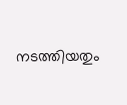നടത്തിയതും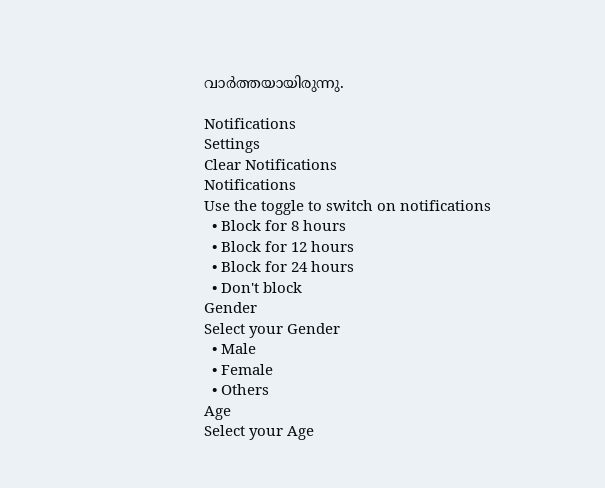വാര്‍ത്തയായിരുന്നു.

Notifications
Settings
Clear Notifications
Notifications
Use the toggle to switch on notifications
  • Block for 8 hours
  • Block for 12 hours
  • Block for 24 hours
  • Don't block
Gender
Select your Gender
  • Male
  • Female
  • Others
Age
Select your Age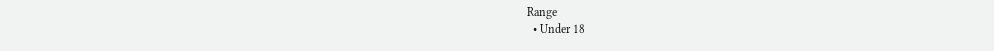Range
  • Under 18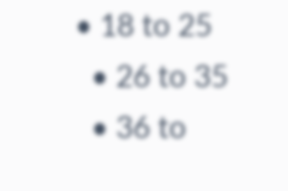• 18 to 25
  • 26 to 35
  • 36 to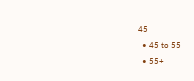45
  • 45 to 55
  • 55+